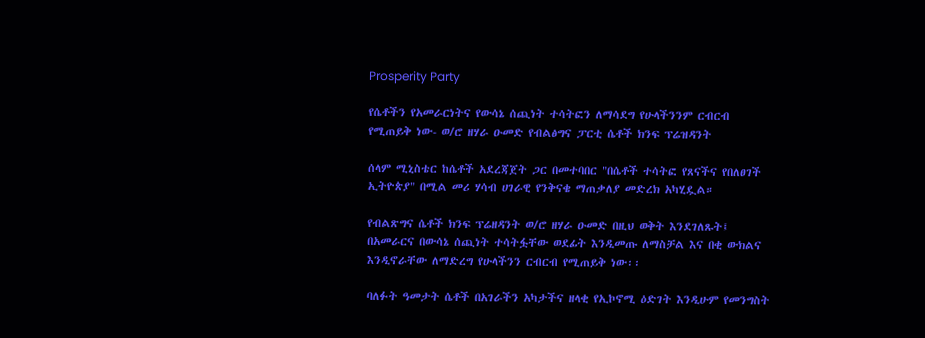Prosperity Party

የሴቶችን የአመራርነትና የውሳኔ ሰጪነት ተሳትፎን ለማሳደግ የሁላችንንም ርብርብ የሚጠይቅ ነው- ወ/ሮ ዘሃራ ዑመድ የብልፅግና ፓርቲ ሴቶች ክንፍ ፕሬዝዳንት

ሰላም ሚኒስቴር ከሴቶች አደረጃጀት ጋር በመተባበር "በሴቶች ተሳትፎ የጸናችና የበለፀገች ኢትዮጵያ" በሚል መሪ ሃሳብ ሀገራዊ የንቅናቄ ማጠቃለያ መድረክ አካሂዷል።

የብልጽግና ሴቶች ክንፍ ፕሬዘዳንት ወ/ሮ ዘሃራ ዑመድ በዚህ ወቅት እንደገለጹት፤ በአመራርና በውሳኔ ሰጪነት ተሳትፏቸው ወደፊት እንዲመጡ ለማስቻል እና በቂ ውክልና እንዲኖራቸው ለማድረግ የሁላችንን ርብርብ የሚጠይቅ ነው፡፡

ባለፉት ዓመታት ሴቶች በአገራችን አካታችና ዘላቂ የኢኮኖሚ ዕድገት እንዲሁም የመንግስት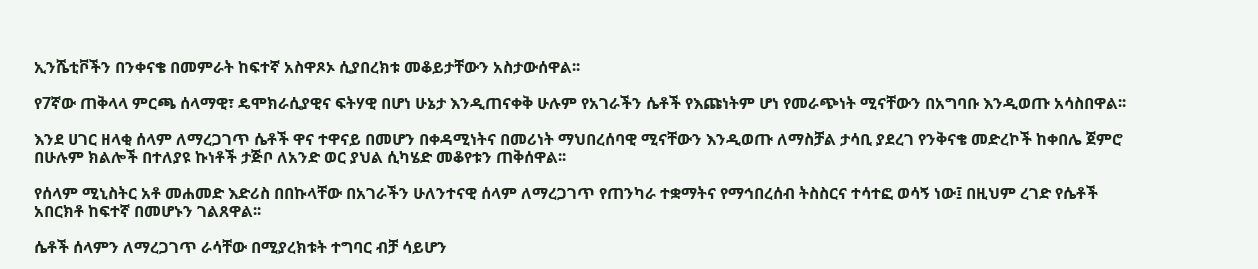ኢንሼቲቮችን በንቀናቄ በመምራት ከፍተኛ አስዋጾኦ ሲያበረክቱ መቆይታቸውን አስታውሰዋል፡፡

የ7ኛው ጠቅላላ ምርጫ ሰላማዊ፣ ዴሞክራሲያዊና ፍትሃዊ በሆነ ሁኔታ እንዲጠናቀቅ ሁሉም የአገራችን ሴቶች የእጩነትም ሆነ የመራጭነት ሚናቸውን በአግባቡ እንዲወጡ አሳስበዋል፡፡

እንደ ሀገር ዘላቂ ሰላም ለማረጋገጥ ሴቶች ዋና ተዋናይ በመሆን በቀዳሚነትና በመሪነት ማህበረሰባዊ ሚናቸውን እንዲወጡ ለማስቻል ታሳቢ ያደረገ የንቅናቄ መድረኮች ከቀበሌ ጀምሮ  በሁሉም ክልሎች በተለያዩ ኩነቶች ታጅቦ ለአንድ ወር ያህል ሲካሄድ መቆየቱን ጠቅሰዋል፡፡

የሰላም ሚኒስትር አቶ መሐመድ እድሪስ በበኩላቸው በአገራችን ሁለንተናዊ ሰላም ለማረጋገጥ የጠንካራ ተቋማትና የማኅበረሰብ ትስስርና ተሳተፎ ወሳኝ ነው፤ በዚህም ረገድ የሴቶች አበርክቶ ከፍተኛ በመሆኑን ገልጸዋል፡፡

ሴቶች ሰላምን ለማረጋገጥ ራሳቸው በሚያረክቱት ተግባር ብቻ ሳይሆን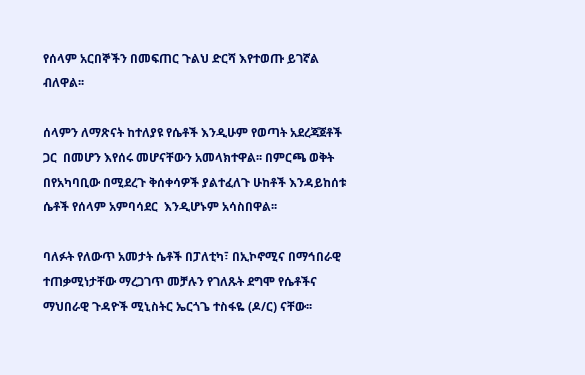የሰላም አርበኞችን በመፍጠር ጉልህ ድርሻ እየተወጡ ይገኛል ብለዋል፡፡

ሰላምን ለማጽናት ከተለያዩ የሴቶች እንዲሁም የወጣት አደረጃጀቶች ጋር  በመሆን እየሰሩ መሆናቸውን አመላክተዋል፡፡ በምርጫ ወቅት በየአካባቢው በሚደረጉ ቅሰቀሳዎች ያልተፈለጉ ሁከቶች እንዳይከሰቱ ሴቶች የሰላም አምባሳደር  እንዲሆኑም አሳስበዋል፡፡

ባለፉት የለውጥ አመታት ሴቶች በፓለቲካ፣ በኢኮኖሚና በማኅበራዊ ተጠቃሚነታቸው ማረጋገጥ መቻሉን የገለጹት ደግሞ የሴቶችና ማህበራዊ ጉዳዮች ሚኒስትር ኤርጎጌ ተስፋዬ (ዶ/ር) ናቸው፡፡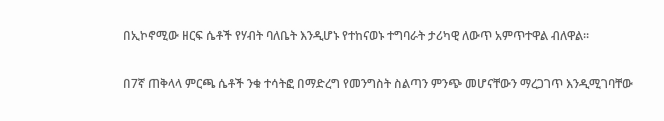በኢኮኖሚው ዘርፍ ሴቶች የሃብት ባለቤት እንዲሆኑ የተከናወኑ ተግባራት ታሪካዊ ለውጥ አምጥተዋል ብለዋል፡፡

በ7ኛ ጠቅላላ ምርጫ ሴቶች ንቁ ተሳትፎ በማድረግ የመንግስት ስልጣን ምንጭ መሆናቸውን ማረጋገጥ እንዲሚገባቸው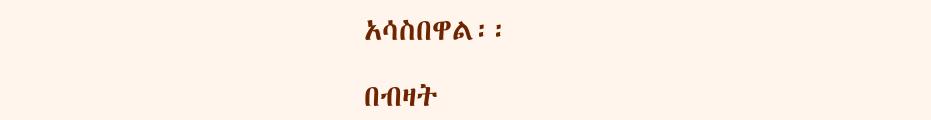አሳስበዋል፡፡

በብዛት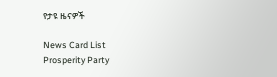የታዩ ዜናዎች

News Card List
Prosperity Party